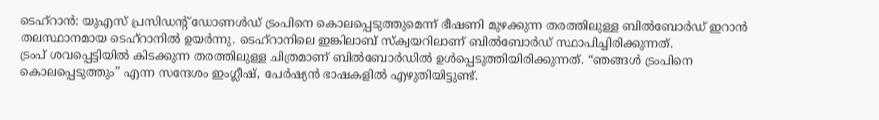ടെഹ്റാൻ: യുഎസ് പ്രസിഡന്റ് ഡോണൾഡ് ട്രംപിനെ കൊലപ്പെടുത്തുമെന്ന് ഭീഷണി മുഴക്കുന്ന തരത്തിലുള്ള ബിൽബോർഡ് ഇറാൻ തലസ്ഥാനമായ ടെഹ്റാനിൽ ഉയർന്നു. ടെഹ്റാനിലെ ഇങ്കിലാബ് സ്ക്വയറിലാണ് ബിൽബോർഡ് സ്ഥാപിച്ചിരിക്കുന്നത്.
ട്രംപ് ശവപ്പെട്ടിയിൽ കിടക്കുന്ന തരത്തിലുള്ള ചിത്രമാണ് ബിൽബോർഡിൽ ഉൾപ്പെടുത്തിയിരിക്കുന്നത്. “ഞങ്ങൾ ട്രംപിനെ കൊലപ്പെടുത്തും” എന്ന സന്ദേശം ഇംഗ്ലീഷ്, പേർഷ്യൻ ഭാഷകളിൽ എഴുതിയിട്ടുണ്ട്.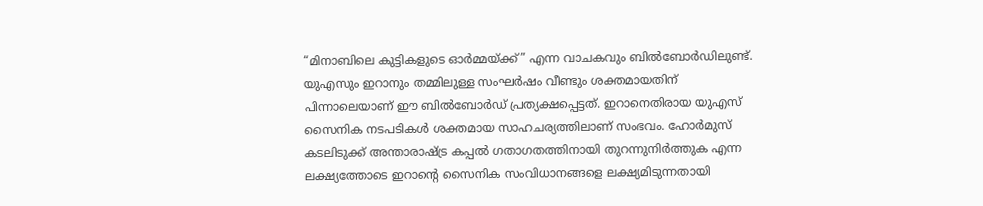“മിനാബിലെ കുട്ടികളുടെ ഓർമ്മയ്ക്ക്” എന്ന വാചകവും ബിൽബോർഡിലുണ്ട്.
യുഎസും ഇറാനും തമ്മിലുള്ള സംഘർഷം വീണ്ടും ശക്തമായതിന് പിന്നാലെയാണ് ഈ ബിൽബോർഡ് പ്രത്യക്ഷപ്പെട്ടത്. ഇറാനെതിരായ യുഎസ് സൈനിക നടപടികൾ ശക്തമായ സാഹചര്യത്തിലാണ് സംഭവം. ഹോർമുസ് കടലിടുക്ക് അന്താരാഷ്ട്ര കപ്പൽ ഗതാഗതത്തിനായി തുറന്നുനിർത്തുക എന്ന ലക്ഷ്യത്തോടെ ഇറാന്റെ സൈനിക സംവിധാനങ്ങളെ ലക്ഷ്യമിടുന്നതായി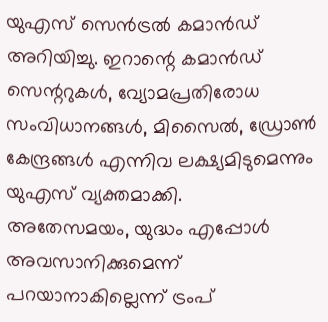യുഎസ് സെൻട്രൽ കമാൻഡ് അറിയിച്ചു. ഇറാന്റെ കമാൻഡ് സെന്ററുകൾ, വ്യോമപ്രതിരോധ സംവിധാനങ്ങൾ, മിസൈൽ, ഡ്രോൺ കേന്ദ്രങ്ങൾ എന്നിവ ലക്ഷ്യമിടുമെന്നും യുഎസ് വ്യക്തമാക്കി.
അതേസമയം, യുദ്ധം എപ്പോൾ അവസാനിക്കുമെന്ന് പറയാനാകില്ലെന്ന് ട്രംപ്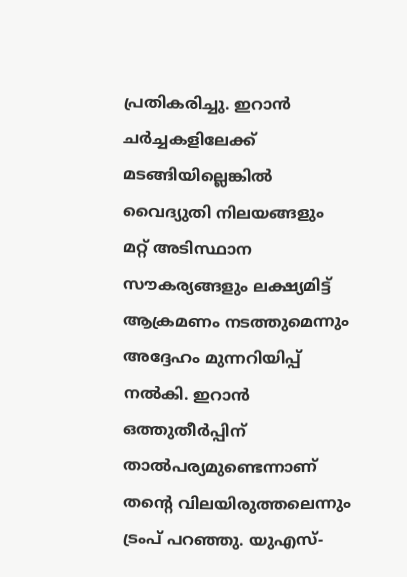പ്രതികരിച്ചു. ഇറാൻ ചർച്ചകളിലേക്ക് മടങ്ങിയില്ലെങ്കിൽ വൈദ്യുതി നിലയങ്ങളും മറ്റ് അടിസ്ഥാന സൗകര്യങ്ങളും ലക്ഷ്യമിട്ട് ആക്രമണം നടത്തുമെന്നും അദ്ദേഹം മുന്നറിയിപ്പ് നൽകി. ഇറാൻ ഒത്തുതീർപ്പിന് താൽപര്യമുണ്ടെന്നാണ് തന്റെ വിലയിരുത്തലെന്നും ട്രംപ് പറഞ്ഞു. യുഎസ്-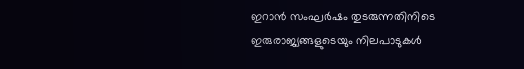ഇറാൻ സംഘർഷം തുടരുന്നതിനിടെ ഇരുരാജ്യങ്ങളുടെയും നിലപാടുകൾ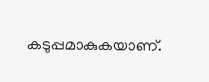കടുപ്പമാകുകയാണ്.